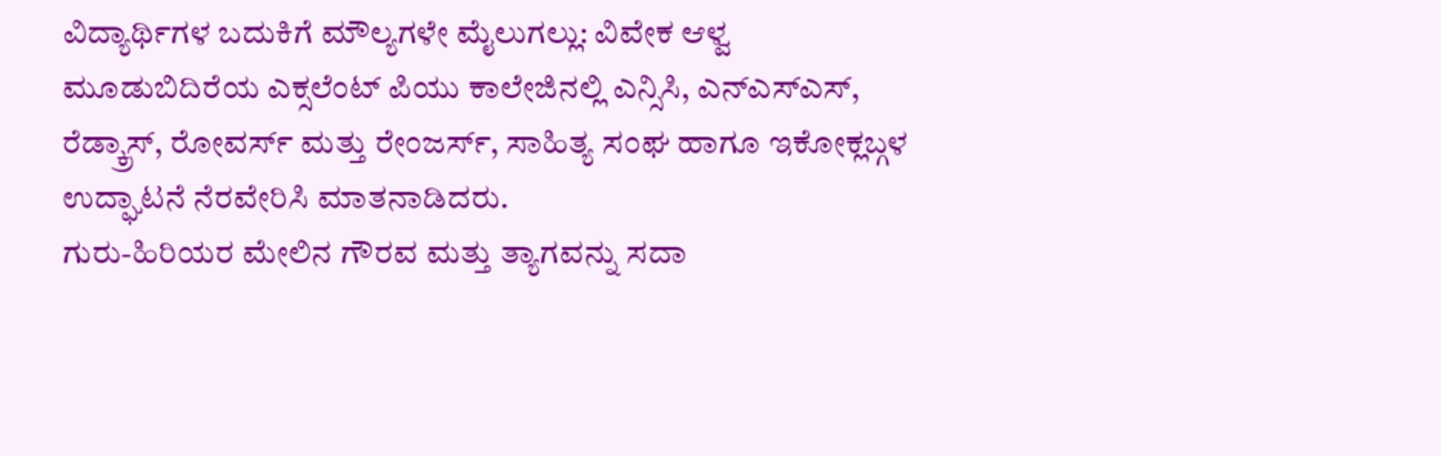ವಿದ್ಯಾರ್ಥಿಗಳ ಬದುಕಿಗೆ ಮೌಲ್ಯಗಳೇ ಮೈಲುಗಲ್ಲು: ವಿವೇಕ ಆಳ್ವ
ಮೂಡುಬಿದಿರೆಯ ಎಕ್ಸಲೆಂಟ್ ಪಿಯು ಕಾಲೇಜಿನಲ್ಲಿ ಎನ್ಸಿಸಿ, ಎನ್ಎಸ್ಎಸ್, ರೆಡ್ಕ್ರಾಸ್, ರೋವರ್ಸ್ ಮತ್ತು ರೇಂಜರ್ಸ್, ಸಾಹಿತ್ಯ ಸಂಘ ಹಾಗೂ ಇಕೋಕ್ಲಬ್ಗಳ ಉದ್ಘಾಟನೆ ನೆರವೇರಿಸಿ ಮಾತನಾಡಿದರು.
ಗುರು-ಹಿರಿಯರ ಮೇಲಿನ ಗೌರವ ಮತ್ತು ತ್ಯಾಗವನ್ನು ಸದಾ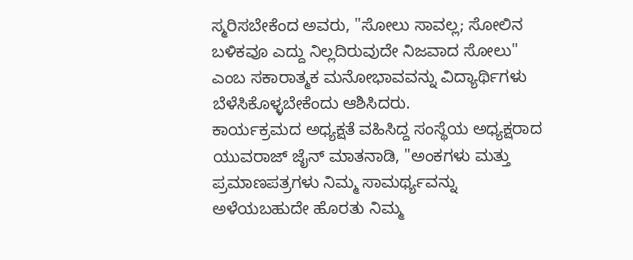ಸ್ಮರಿಸಬೇಕೆಂದ ಅವರು, "ಸೋಲು ಸಾವಲ್ಲ; ಸೋಲಿನ ಬಳಿಕವೂ ಎದ್ದು ನಿಲ್ಲದಿರುವುದೇ ನಿಜವಾದ ಸೋಲು" ಎಂಬ ಸಕಾರಾತ್ಮಕ ಮನೋಭಾವವನ್ನು ವಿದ್ಯಾರ್ಥಿಗಳು ಬೆಳೆಸಿಕೊಳ್ಳಬೇಕೆಂದು ಆಶಿಸಿದರು.
ಕಾರ್ಯಕ್ರಮದ ಅಧ್ಯಕ್ಷತೆ ವಹಿಸಿದ್ದ ಸಂಸ್ಥೆಯ ಅಧ್ಯಕ್ಷರಾದ ಯುವರಾಜ್ ಜೈನ್ ಮಾತನಾಡಿ, "ಅಂಕಗಳು ಮತ್ತು ಪ್ರಮಾಣಪತ್ರಗಳು ನಿಮ್ಮ ಸಾಮರ್ಥ್ಯವನ್ನು ಅಳೆಯಬಹುದೇ ಹೊರತು ನಿಮ್ಮ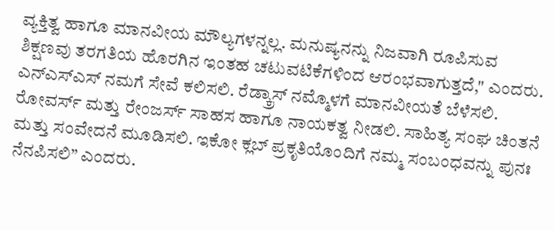ವ್ಯಕ್ತಿತ್ವ ಹಾಗೂ ಮಾನವೀಯ ಮೌಲ್ಯಗಳನ್ನಲ್ಲ. ಮನುಷ್ಯನನ್ನು ನಿಜವಾಗಿ ರೂಪಿಸುವ ಶಿಕ್ಷಣವು ತರಗತಿಯ ಹೊರಗಿನ ಇಂತಹ ಚಟುವಟಿಕೆಗಳಿಂದ ಆರಂಭವಾಗುತ್ತದೆ," ಎಂದರು.
ಎನ್ಎಸ್ಎಸ್ ನಮಗೆ ಸೇವೆ ಕಲಿಸಲಿ. ರೆಡ್ಕ್ರಾಸ್ ನಮ್ಮೊಳಗೆ ಮಾನವೀಯತೆ ಬೆಳೆಸಲಿ. ರೋವರ್ಸ್ ಮತ್ತು ರೇಂಜರ್ಸ್ ಸಾಹಸ ಹಾಗೂ ನಾಯಕತ್ವ ನೀಡಲಿ. ಸಾಹಿತ್ಯ ಸಂಘ ಚಿಂತನೆ ಮತ್ತು ಸಂವೇದನೆ ಮೂಡಿಸಲಿ. ಇಕೋ ಕ್ಲಬ್ ಪ್ರಕೃತಿಯೊಂದಿಗೆ ನಮ್ಮ ಸಂಬಂಧವನ್ನು ಪುನಃ ನೆನಪಿಸಲಿ” ಎಂದರು.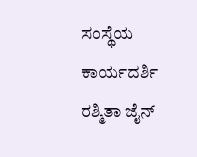ಸಂಸ್ಥೆಯ ಕಾರ್ಯದರ್ಶಿ ರಶ್ಮಿತಾ ಜೈನ್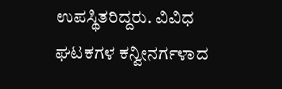ಉಪಸ್ಥಿತರಿದ್ದರು. ವಿವಿಧ ಘಟಕಗಳ ಕನ್ವೀನರ್ಗಳಾದ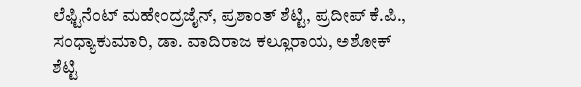ಲೆಫ್ಟಿನೆಂಟ್ ಮಹೇಂದ್ರಜೈನ್, ಪ್ರಶಾಂತ್ ಶೆಟ್ಟಿ, ಪ್ರದೀಪ್ ಕೆ.ಪಿ., ಸಂಧ್ಯಾಕುಮಾರಿ, ಡಾ. ವಾದಿರಾಜ ಕಲ್ಲೂರಾಯ, ಅಶೋಕ್ ಶೆಟ್ಟಿ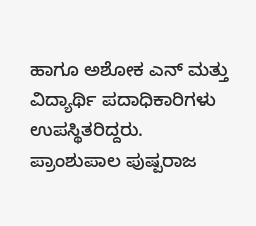ಹಾಗೂ ಅಶೋಕ ಎನ್ ಮತ್ತು ವಿದ್ಯಾರ್ಥಿ ಪದಾಧಿಕಾರಿಗಳು ಉಪಸ್ಥಿತರಿದ್ದರು.
ಪ್ರಾಂಶುಪಾಲ ಪುಷ್ಪರಾಜ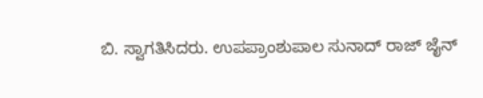ಬಿ. ಸ್ವಾಗತಿಸಿದರು. ಉಪಪ್ರಾಂಶುಪಾಲ ಸುನಾದ್ ರಾಜ್ ಜೈನ್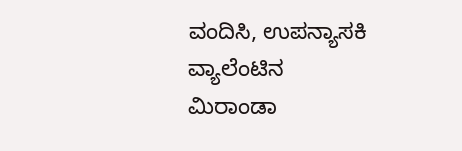ವಂದಿಸಿ, ಉಪನ್ಯಾಸಕಿ ವ್ಯಾಲೆಂಟಿನ ಮಿರಾಂಡಾ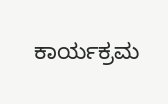ಕಾರ್ಯಕ್ರಮ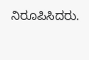ನಿರೂಪಿಸಿದರು.